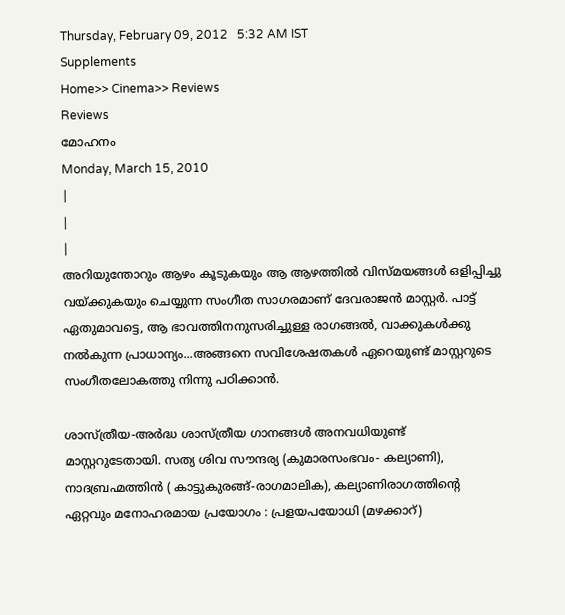Thursday, February 09, 2012   5:32 AM IST
Supplements
Home>> Cinema>> Reviews
Reviews
മോഹനം
Monday, March 15, 2010
|
|
|
അറിയുന്തോറും ആഴം കൂടുകയും ആ ആഴത്തില്‍ വിസ്മയങ്ങള്‍ ഒളിപ്പിച്ചു വയ്ക്കുകയും ചെയ്യുന്ന സംഗീത സാഗരമാണ് ദേവരാജന്‍ മാസ്റ്റര്‍. പാട്ട് ഏതുമാവട്ടെ, ആ ഭാവത്തിനനുസരിച്ചുള്ള രാഗങ്ങല്‍, വാക്കുകള്‍ക്കു നല്‍കുന്ന പ്രാധാന്യം...അങ്ങനെ സവിശേഷതകള്‍ ഏറെയുണ്ട് മാസ്റ്ററുടെ സംഗീതലോകത്തു നിന്നു പഠിക്കാന്‍.

ശാസ്ത്രീയ-അര്‍ദ്ധ ശാസ്ത്രീയ ഗാനങ്ങള്‍ അനവധിയുണ്ട് മാസ്റ്ററുടേതായി. സത്യ ശിവ സൗന്ദര്യ (കുമാരസംഭവം- കല്യാണി), നാദബ്രഹ്മത്തിന്‍ ( കാട്ടുകുരങ്ങ്-രാഗമാലിക), കല്യാണിരാഗത്തിന്‍റെ ഏറ്റവും മനോഹരമായ പ്രയോഗം : പ്രളയപയോധി (മഴക്കാറ്)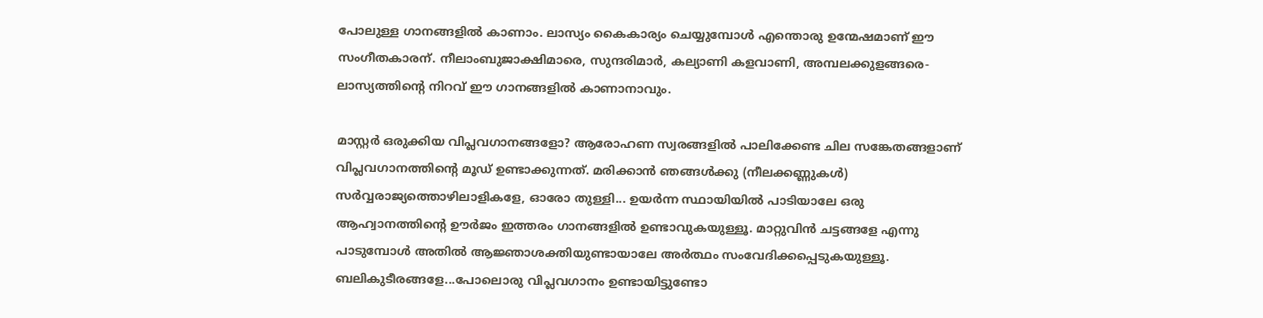പോലുള്ള ഗാനങ്ങളില്‍ കാണാം. ലാസ്യം കൈകാര്യം ചെയ്യുമ്പോള്‍ എന്തൊരു ഉന്മേഷമാണ് ഈ സംഗീതകാരന്. നീലാംബുജാക്ഷിമാരെ, സുന്ദരിമാര്‍, കല്യാണി കളവാണി, അമ്പലക്കുളങ്ങരെ-ലാസ്യത്തിന്‍റെ നിറവ് ഈ ഗാനങ്ങളില്‍ കാണാനാവും.

മാസ്റ്റര്‍ ഒരുക്കിയ വിപ്ലവഗാനങ്ങളോ? ആരോഹണ സ്വരങ്ങളില്‍ പാലിക്കേണ്ട ചില സങ്കേതങ്ങളാണ് വിപ്ലവഗാനത്തിന്‍റെ മൂഡ് ഉണ്ടാക്കുന്നത്. മരിക്കാന്‍ ഞങ്ങള്‍ക്കു (നീലക്കണ്ണുകള്‍) സര്‍വ്വരാജ്യത്തൊഴിലാളികളേ, ഓരോ തുള്ളി... ഉയര്‍ന്ന സ്ഥായിയില്‍ പാടിയാലേ ഒരു ആഹ്വാനത്തിന്‍റെ ഊര്‍ജം ഇത്തരം ഗാനങ്ങളില്‍ ഉണ്ടാവുകയുള്ളൂ. മാറ്റുവിന്‍ ചട്ടങ്ങളേ എന്നു പാടുമ്പോള്‍ അതില്‍ ആജ്ഞാശക്തിയുണ്ടായാലേ അര്‍ത്ഥം സംവേദിക്കപ്പെടുകയുള്ളൂ. ബലികുടീരങ്ങളേ...പോലൊരു വിപ്ലവഗാനം ഉണ്ടായിട്ടുണ്ടോ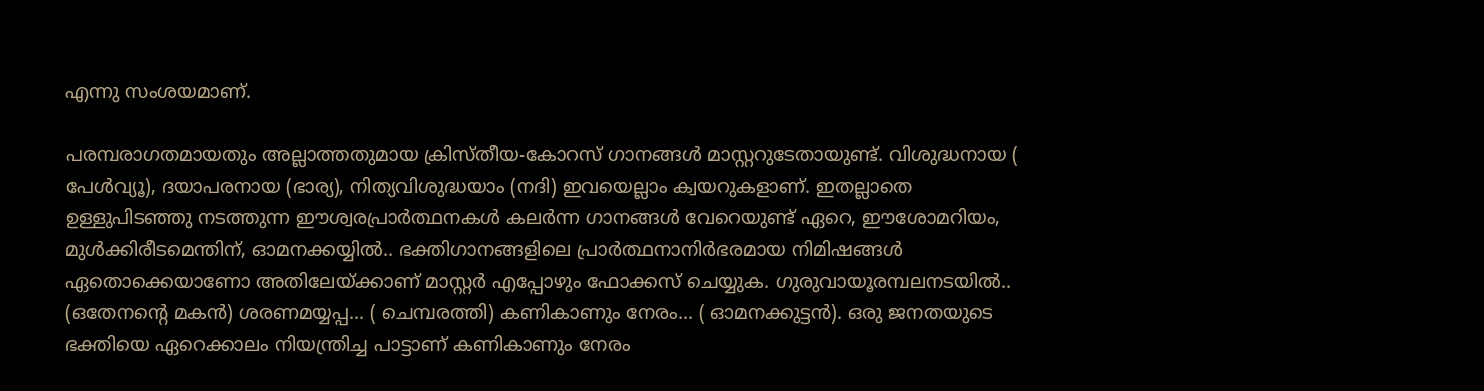എന്നു സംശയമാണ്.

പരമ്പരാഗതമായതും അല്ലാത്തതുമായ ക്രിസ്തീയ-കോറസ് ഗാനങ്ങള്‍ മാസ്റ്ററുടേതായുണ്ട്. വിശുദ്ധനായ ( പേള്‍വ്യൂ), ദയാപരനായ (ഭാര്യ), നിത്യവിശുദ്ധയാം (നദി) ഇവയെല്ലാം ക്വയറുകളാണ്. ഇതല്ലാതെ ഉള്ളുപിടഞ്ഞു നടത്തുന്ന ഈശ്വരപ്രാര്‍ത്ഥനകള്‍ കലര്‍ന്ന ഗാനങ്ങള്‍ വേറെയുണ്ട് ഏറെ, ഈശോമറിയം, മുള്‍ക്കിരീടമെന്തിന്, ഓമനക്കയ്യില്‍.. ഭക്തിഗാനങ്ങളിലെ പ്രാര്‍ത്ഥനാനിര്‍ഭരമായ നിമിഷങ്ങള്‍ ഏതൊക്കെയാണോ അതിലേയ്ക്കാണ് മാസ്റ്റര്‍ എപ്പോഴും ഫോക്കസ് ചെയ്യുക. ഗുരുവായൂരമ്പലനടയില്‍.. (ഒതേനന്‍റെ മകന്‍) ശരണമയ്യപ്പ... ( ചെമ്പരത്തി) കണികാണും നേരം... ( ഓമനക്കുട്ടന്‍). ഒരു ജനതയുടെ ഭക്തിയെ ഏറെക്കാലം നിയന്ത്രിച്ച പാട്ടാണ് കണികാണും നേരം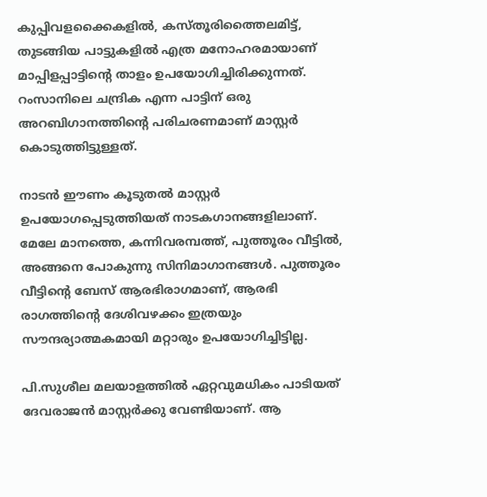കുപ്പിവളക്കൈകളില്‍, കസ്തൂരിത്തൈലമിട്ട്, തുടങ്ങിയ പാട്ടുകളില്‍ എത്ര മനോഹരമായാണ് മാപ്പിളപ്പാട്ടിന്‍റെ താളം ഉപയോഗിച്ചിരിക്കുന്നത്. റംസാനിലെ ചന്ദ്രിക എന്ന പാട്ടിന് ഒരു അറബിഗാനത്തിന്‍റെ പരിചരണമാണ് മാസ്റ്റര്‍ കൊടുത്തിട്ടുള്ളത്.

നാടന്‍ ഈണം കൂടുതല്‍ മാസ്റ്റര്‍ ഉപയോഗപ്പെടുത്തിയത് നാടകഗാനങ്ങളിലാണ്. മേലേ മാനത്തെ, കന്നിവരമ്പത്ത്, പുത്തൂരം വീട്ടില്‍, അങ്ങനെ പോകുന്നു സിനിമാഗാനങ്ങള്‍. പുത്തൂരം വീട്ടിന്‍റെ ബേസ് ആരഭിരാഗമാണ്, ആരഭി രാഗത്തിന്‍റെ ദേശിവഴക്കം ഇത്രയും സൗന്ദര്യാത്മകമായി മറ്റാരും ഉപയോഗിച്ചിട്ടില്ല.

പി.സുശീല മലയാളത്തില്‍ ഏറ്റവുമധികം പാടിയത് ദേവരാജന്‍ മാസ്റ്റര്‍ക്കു വേണ്ടിയാണ്. ആ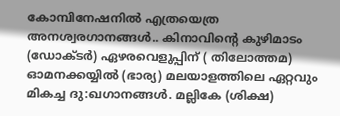കോമ്പിനേഷനില്‍ എത്രയെത്ര അനശ്വരഗാനങ്ങള്‍.. കിനാവിന്‍റെ കുഴിമാടം (ഡോക്ടര്‍) ഏഴരവെളുപ്പിന് ( തിലോത്തമ) ഓമനക്കയ്യില്‍ (ഭാര്യ) മലയാളത്തിലെ ഏറ്റവും മികച്ച ദു:ഖഗാനങ്ങള്‍. മല്ലികേ (ശിക്ഷ)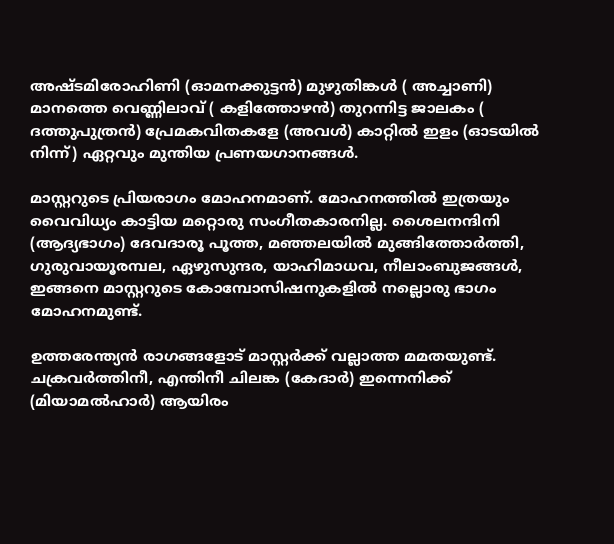അഷ്ടമിരോഹിണി (ഓമനക്കുട്ടന്‍) മുഴുതിങ്കള്‍ ( അച്ചാണി) മാനത്തെ വെണ്ണിലാവ് ( കളിത്തോഴന്‍) തുറന്നിട്ട ജാലകം ( ദത്തുപുത്രന്‍) പ്രേമകവിതകളേ (അവള്‍) കാറ്റില്‍ ഇളം (ഓടയില്‍ നിന്ന്) ഏറ്റവും മുന്തിയ പ്രണയഗാനങ്ങള്‍.

മാസ്റ്ററുടെ പ്രിയരാഗം മോഹനമാണ്. മോഹനത്തില്‍ ഇത്രയും വൈവിധ്യം കാട്ടിയ മറ്റൊരു സംഗീതകാരനില്ല. ശൈലനന്ദിനി (ആദ്യഭാഗം) ദേവദാരൂ പൂത്ത, മഞ്ഞലയില്‍ മുങ്ങിത്തോര്‍ത്തി, ഗുരുവായൂരമ്പല, ഏഴുസുന്ദര, യാഹിമാധവ, നീലാംബുജങ്ങള്‍, ഇങ്ങനെ മാസ്റ്ററുടെ കോമ്പോസിഷനുകളില്‍ നല്ലൊരു ഭാഗം മോഹനമുണ്ട്.

ഉത്തരേന്ത്യന്‍ രാഗങ്ങളോട് മാസ്റ്റര്‍ക്ക് വല്ലാത്ത മമതയുണ്ട്. ചക്രവര്‍ത്തിനീ, എന്തിനീ ചിലങ്ക (കേദാര്‍) ഇന്നെനിക്ക് (മിയാമല്‍ഹാര്‍) ആയിരം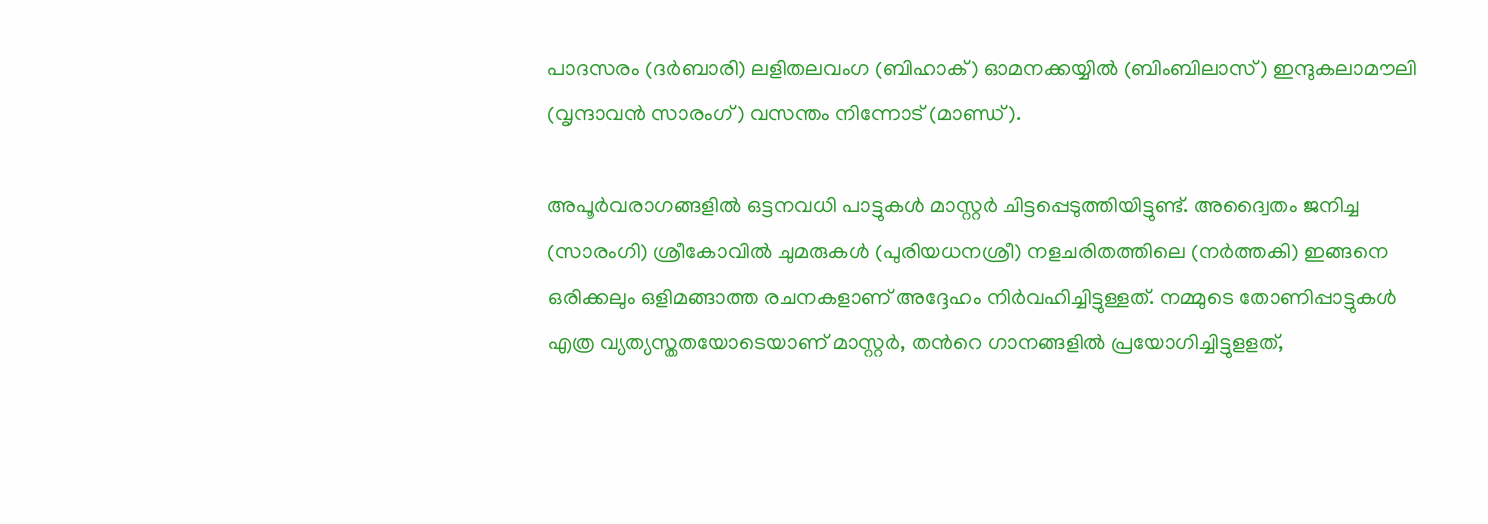പാദസരം (ദര്‍ബാരി) ലളിതലവംഗ (ബിഹാക്) ഓമനക്കയ്യില്‍ (ബിംബിലാസ്) ഇന്ദുകലാമൗലി (വൃന്ദാവന്‍ സാരംഗ്) വസന്തം നിന്നോട് (മാണ്ഡ്).

അപൂര്‍വരാഗങ്ങളില്‍ ഒട്ടനവധി പാട്ടുകള്‍ മാസ്റ്റര്‍ ചിട്ടപ്പെടുത്തിയിട്ടുണ്ട്. അദ്വൈതം ജനിച്ച (സാരംഗി) ശ്രീകോവില്‍ ചുമരുകള്‍ (പുരിയധനശ്രീ) നളചരിതത്തിലെ (നര്‍ത്തകി) ഇങ്ങനെ ഒരിക്കലും ഒളിമങ്ങാത്ത രചനകളാണ് അദ്ദേഹം നിര്‍വഹിച്ചിട്ടുള്ളത്. നമ്മുടെ തോണിപ്പാട്ടുകള്‍ എത്ര വ്യത്യസ്തതയോടെയാണ് മാസ്റ്റര്‍, തന്‍റെ ഗാനങ്ങളില്‍ പ്രയോഗിച്ചിട്ടുളളത്,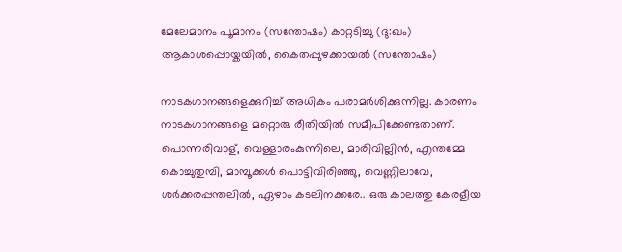മേലേമാനം പൂമാനം (സന്തോഷം) കാറ്റടിച്ചു (ദു:ഖം) ആകാശപ്പൊയ്കയില്‍, കൈതപ്പുഴക്കായല്‍ (സന്തോഷം)

നാടകഗാനങ്ങളെക്കുറിച്ച് അധികം പരാമര്‍ശിക്കുന്നില്ല. കാരണം നാടകഗാനങ്ങളെ മറ്റൊരു രീതിയില്‍ സമീപിക്കേണ്ടതാണ്. പൊന്നരിവാള്, വെള്ളാരംകുന്നിലെ, മാരിവില്ലിന്‍, എന്തമ്മേ കൊച്ചുതുമ്പി, മാമ്പൂക്കള്‍ പൊട്ടിവിരിഞ്ഞു, വെണ്ണിലാവേ, ശര്‍ക്കരപ്പന്തലില്‍, ഏഴാം കടലിനക്കരേ.. ഒരു കാലത്തു കേരളീയ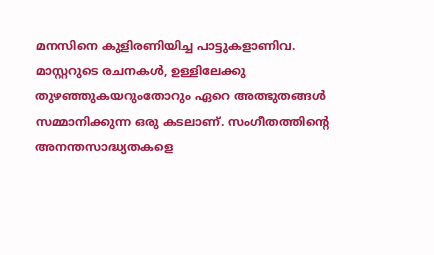മനസിനെ കുളിരണിയിച്ച പാട്ടുകളാണിവ. മാസ്റ്ററുടെ രചനകള്‍, ഉള്ളിലേക്കു തുഴഞ്ഞുകയറുംതോറും ഏറെ അത്ഭുതങ്ങള്‍ സമ്മാനിക്കുന്ന ഒരു കടലാണ്. സംഗീതത്തിന്‍റെ അനന്തസാദ്ധ്യതകളെ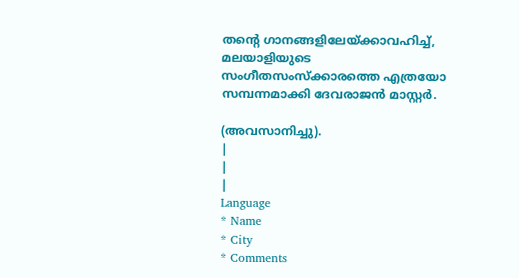തന്‍റെ ഗാനങ്ങളിലേയ്ക്കാവഹിച്ച്, മലയാളിയുടെ സംഗീതസംസ്ക്കാരത്തെ എത്രയോ സമ്പന്നമാക്കി ദേവരാജന്‍ മാസ്റ്റര്‍.

(അവസാനിച്ചു).
|
|
|
Language
* Name
* City
* Comments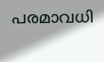പരമാവധി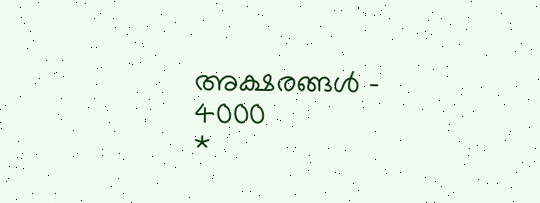അക്ഷരങ്ങള്‍ - 4000
*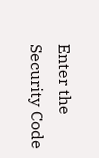Enter the Security Code